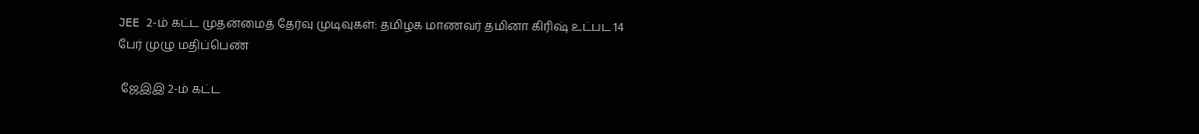JEE 2-ம் கட்ட முதன்மைத் தேர்வு முடிவுகள்: தமிழக மாணவர் தமினா கிரிஷ் உட்பட 14 பேர் முழு மதிப்பெண்

 ஜேஇஇ 2-ம் கட்ட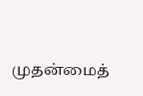முதன்மைத்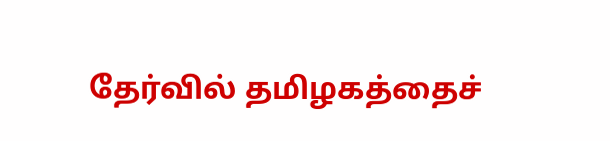தேர்வில் தமிழகத்தைச்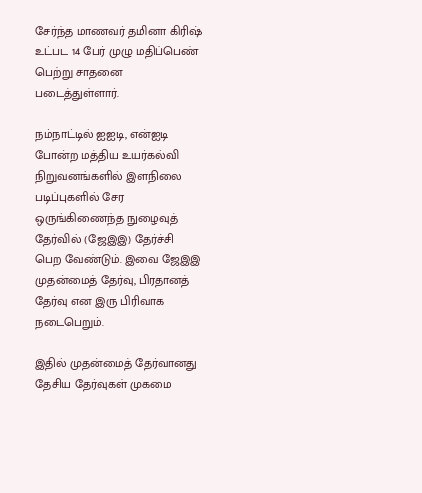சேர்ந்த மாணவர் தமினா கிரிஷ் உட்பட 14 பேர் முழு மதிப்பெண் பெற்று சாதனை படைத்துள்ளார்.

நம்நாட்டில் ஐஐடி, என்ஐடி போன்ற மத்திய உயர்கல்வி நிறுவனங்களில் இளநிலை படிப்புகளில் சேர ஒருங்கிணைந்த நுழைவுத் தேர்வில் (ஜேஇஇ) தேர்ச்சி பெற வேண்டும். இவை ஜேஇஇ முதன்மைத் தேர்வு, பிரதானத் தேர்வு என இரு பிரிவாக நடைபெறும்.

இதில் முதன்மைத் தேர்வானது தேசிய தேர்வுகள் முகமை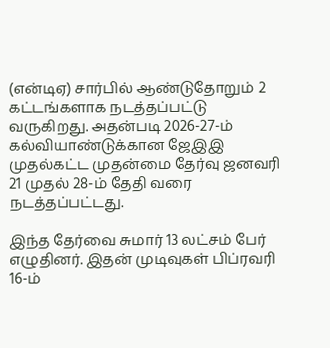(என்டிஏ) சார்பில் ஆண்டுதோறும் 2 கட்டங்களாக நடத்தப்பட்டு வருகிறது. அதன்படி 2026-27-ம் கல்வியாண்டுக்கான ஜேஇஇ முதல்கட்ட முதன்மை தேர்வு ஜனவரி 21 முதல் 28-ம் தேதி வரை நடத்தப்பட்டது.

இந்த தேர்வை சுமார் 13 லட்சம் பேர் எழுதினர். இதன் முடிவுகள் பிப்ரவரி 16-ம்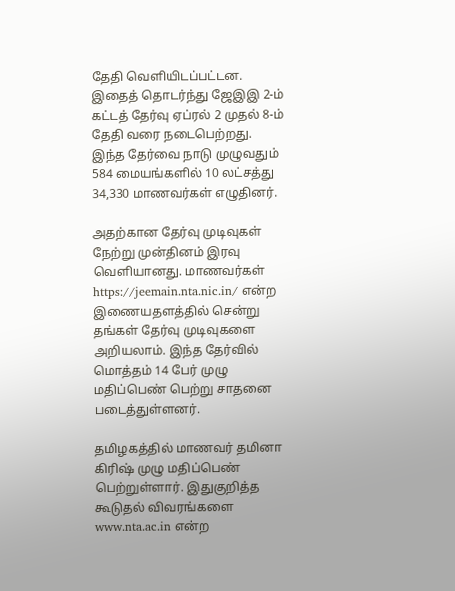தேதி வெளியிடப்பட்டன. இதைத் தொடர்ந்து ஜேஇஇ 2-ம் கட்டத் தேர்வு ஏப்ரல் 2 முதல் 8-ம் தேதி வரை நடைபெற்றது. இந்த தேர்வை நாடு முழுவதும் 584 மையங்களில் 10 லட்சத்து 34,330 மாணவர்கள் எழுதினர்.

அதற்கான தேர்வு முடிவுகள் நேற்று முன்தினம் இரவு வெளியானது. மாணவர்கள் https://jeemain.nta.nic.in/ என்ற இணையதளத்தில் சென்று தங்கள் தேர்வு முடிவுகளை அறியலாம். இந்த தேர்வில் மொத்தம் 14 பேர் முழு மதிப்பெண் பெற்று சாதனை படைத்துள்ளனர்.

தமிழகத்தில் மாணவர் தமினா கிரிஷ் முழு மதிப்பெண் பெற்றுள்ளார். இதுகுறித்த கூடுதல் விவரங்களை www.nta.ac.in என்ற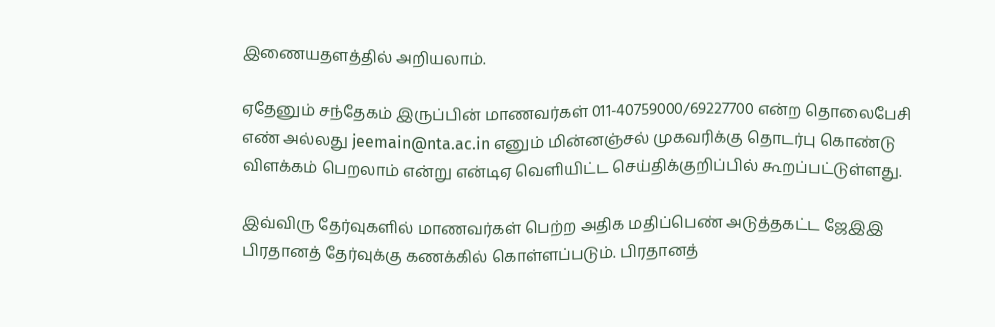இணையதளத்தில் அறியலாம்.

ஏதேனும் சந்தேகம் இருப்பின் மாணவர்கள் 011-40759000/69227700 என்ற தொலைபேசி எண் அல்லது jeemain@nta.ac.in எனும் மின்னஞ்சல் முகவரிக்கு தொடர்பு கொண்டு விளக்கம் பெறலாம் என்று என்டிஏ வெளியிட்ட செய்திக்குறிப்பில் கூறப்பட்டுள்ளது.

இவ்விரு தேர்வுகளில் மாணவர்கள் பெற்ற அதிக மதிப்பெண் அடுத்தகட்ட ஜேஇஇ பிரதானத் தேர்வுக்கு கணக்கில் கொள்ளப்படும். பிரதானத்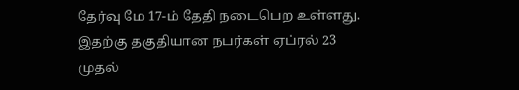தேர்வு மே 17-ம் தேதி நடைபெற உள்ளது. இதற்கு தகுதியான நபர்கள் ஏப்ரல் 23 முதல்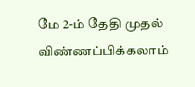மே 2-ம் தேதி முதல் விண்ணப்பிக்கலாம்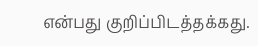என்பது குறிப்பிடத்தக்கது.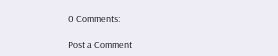0 Comments:

Post a Comment